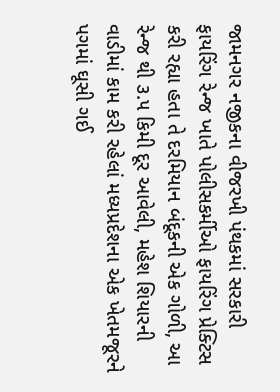જામનગર નજીકના વીજરખી પંથકમાં સરકારી ફાયરિંગ રેન્જ ખાતે પોલીસકર્મીઓ ફાયરિંગ પ્રેક્ટિસ કરી રહ્યા હતા તે દરમિયાન બંદૂકની એક ગોળી, આ રેન્જ થી ૩.૫ કિમી દૂર આવેલી, મહેશ શિયારની વાડીમાં કામ કરી રહેલાં મધ્યપ્રદેશના એક ખેતમજૂરને પગમાં ઘૂસી ગઈ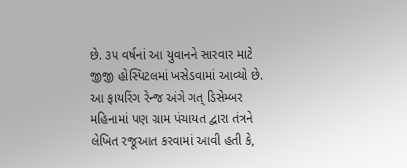છે. ૩૫ વર્ષનાં આ યુવાનને સારવાર માટે જીજી હોસ્પિટલમાં ખસેડવામાં આવ્યો છે.
આ ફાયરિંગ રેન્જ અંગે ગત્ ડિસેમ્બર મહિનામાં પણ ગ્રામ પંચાયત દ્વારા તંત્રને લેખિત રજૂઆત કરવામાં આવી હતી કે,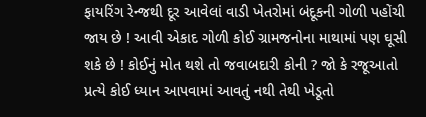ફાયરિંગ રેન્જથી દૂર આવેલાં વાડી ખેતરોમાં બંદૂકની ગોળી પહોંચી જાય છે ! આવી એકાદ ગોળી કોઈ ગ્રામજનોના માથામાં પણ ઘૂસી શકે છે ! કોઈનું મોત થશે તો જવાબદારી કોની ? જો કે રજૂઆતો પ્રત્યે કોઈ ધ્યાન આપવામાં આવતું નથી તેથી ખેડૂતો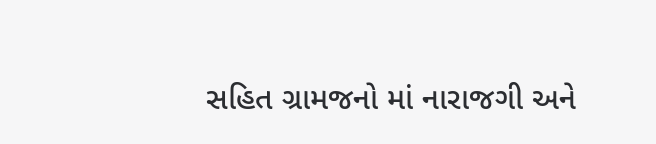સહિત ગ્રામજનો માં નારાજગી અને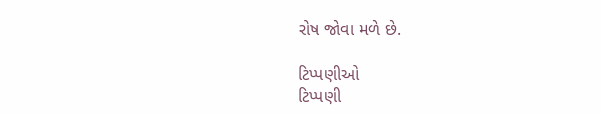રોષ જોવા મળે છે.

ટિપ્પણીઓ
ટિપ્પણી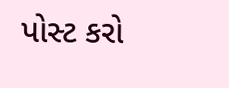પોસ્ટ કરો